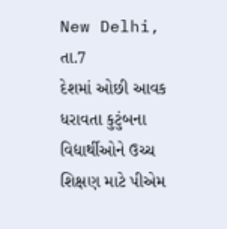New Delhi, તા.7
દેશમાં ઓછી આવક ધરાવતા કુટુંબના વિદ્યાર્થીઓને ઉચ્ચ શિક્ષણ માટે પીએમ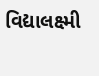વિદ્યાલક્ષ્મી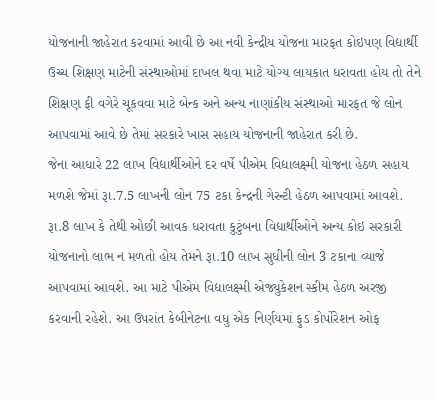યોજનાની જાહેરાત કરવામાં આવી છે આ નવી કેન્દ્રીય યોજના મારફત કોઇપણ વિદ્યાર્થી ઉચ્ચ શિક્ષણ માટેની સંસ્થાઓમાં દાખલ થવા માટે યોગ્ય લાયકાત ધરાવતા હોય તો તેને શિક્ષણ ફી વગેરે ચૂકવવા માટે બેન્ક અને અન્ય નાણાંકીય સંસ્થાઓ મારફત જે લોન આપવામાં આવે છે તેમાં સરકારે ખાસ સહાય યોજનાની જાહેરાત કરી છે.
જેના આધારે 22 લાખ વિદ્યાર્થીઓને દર વર્ષે પીએમ વિદ્યાલક્ષ્મી યોજના હેઠળ સહાય મળશે જેમાં રૂા.7.5 લાખની લોન 75 ટકા કેન્દ્રની ગેરન્ટી હેઠળ આપવામાં આવશે. રૂા.8 લાખ કે તેથી ઓછી આવક ધરાવતા કુટુંબના વિદ્યાર્થીઓને અન્ય કોઇ સરકારી યોજનાનો લાભ ન મળતો હોય તેમને રૂા.10 લાખ સુધીની લોન 3 ટકાના વ્યાજે આપવામાં આવશે. આ માટે પીએમ વિદ્યાલક્ષ્મી એજ્યુકેશન સ્કીમ હેઠળ અરજી કરવાની રહેશે. આ ઉપરાંત કેબીનેટના વધુ એક નિર્ણયમાં ફુડ કોર્પોરેશન ઓફ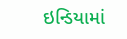ઇન્ડિયામાં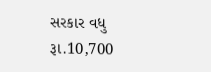સરકાર વધુ રૂા.10,700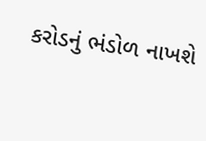કરોડનું ભંડોળ નાખશે